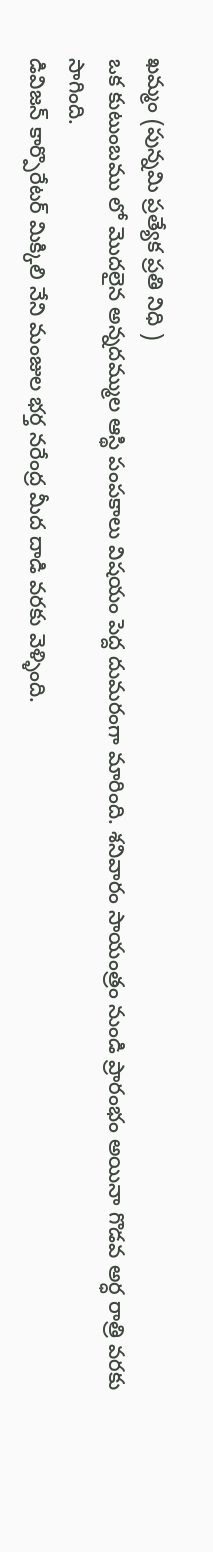ఖమ్మం (పున్నమి ప్రత్యేక ప్రతి నిధి )
ఒక కుటుంబము లో మొదలైన అన్నదమ్ముల ఆస్థి పంపకాలు విషయం పెద్ద దుమరంగా మారింది. శనివారం సాయంత్రం నుండి ప్రారంభం అయినా గొడవ అర్ధ రాత్రి వరకు సాగింది.
డివిజన్ కార్పొరేటర్ మిక్కిలి నేని మంజుల భర్త నరేంద్ర మీద దాడి వరకు వెళ్ళింది.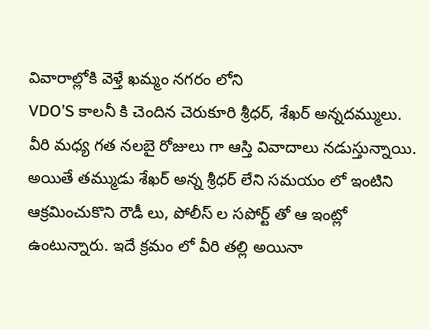వివారాల్లోకి వెళ్తే ఖమ్మం నగరం లోని
VDO’S కాలనీ కి చెందిన చెరుకూరి శ్రీధర్, శేఖర్ అన్నదమ్ములు. వీరి మధ్య గత నలబై రోజులు గా ఆస్తి వివాదాలు నడుస్తున్నాయి. అయితే తమ్ముడు శేఖర్ అన్న శ్రీధర్ లేని సమయం లో ఇంటిని ఆక్రమించుకొని రౌడీ లు, పోలీస్ ల సపోర్ట్ తో ఆ ఇంట్లో ఉంటున్నారు. ఇదే క్రమం లో వీరి తల్లి అయినా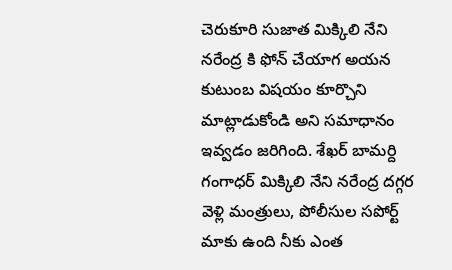చెరుకూరి సుజాత మిక్కిలి నేని నరేంద్ర కి ఫోన్ చేయాగ అయన కుటుంబ విషయం కూర్చొని మాట్లాడుకోండి అని సమాధానం ఇవ్వడం జరిగింది. శేఖర్ బామర్ది గంగాధర్ మిక్కిలి నేని నరేంద్ర దగ్గర వెళ్లి మంత్రులు, పోలీసుల సపోర్ట్ మాకు ఉంది నీకు ఎంత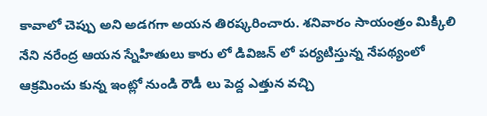కావాలో చెప్పు అని అడగగా అయన తిరష్కరించారు. శనివారం సాయంత్రం మిక్కిలి నేని నరేంద్ర ఆయన స్నేహితులు కారు లో డివిజన్ లో పర్యటిస్తున్న నేపథ్యంలో ఆక్రమించు కున్న ఇంట్లో నుండి రౌడీ లు పెద్ద ఎత్తున వచ్చి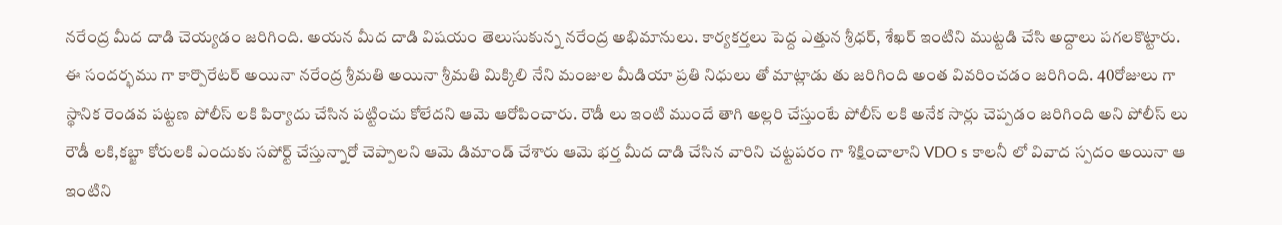నరేంద్ర మీద దాడి చెయ్యడం జరిగింది. అయన మీద దాడి విషయం తెలుసుకున్న నరేంద్ర అభిమానులు. కార్యకర్తలు పెద్ద ఎత్తున శ్రీధర్, శేఖర్ ఇంటిని ముట్టడి చేసి అద్దాలు పగలకొట్టారు. ఈ సందర్భము గా కార్పొరేటర్ అయినా నరేంద్ర శ్రీమతి అయినా శ్రీమతి మిక్కిలి నేని మంజుల మీడియా ప్రతి నిధులు తో మాట్లాడు తు జరిగింది అంత వివరించడం జరిగింది. 40రోజులు గా స్థానిక రెండవ పట్టణ పోలీస్ లకి పిర్యాదు చేసిన పట్టించు కోలేదని ఆమె ఆరోపించారు. రౌడీ లు ఇంటి ముందే తాగి అల్లరి చేస్తుంటే పోలీస్ లకి అనేక సార్లు చెప్పడం జరిగింది అని పోలీస్ లు రౌడీ లకి,కబ్జా కోరులకి ఎందుకు సపోర్ట్ చేస్తున్నారో చెప్పాలని ఆమె డిమాండ్ చేశారు ఆమె భర్త మీద దాడి చేసిన వారిని చట్టపరం గా శిక్షించాలాని VDO s కాలనీ లో వివాద స్పదం అయినా ఆ ఇంటిని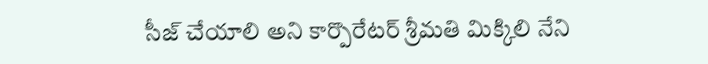సీజ్ చేయాలి అని కార్పొరేటర్ శ్రీమతి మిక్కిలి నేని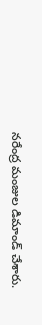నరేంద్ర మంజుల డిమాండ్ చేశారు.